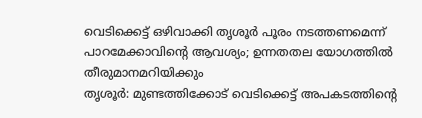വെടിക്കെട്ട് ഒഴിവാക്കി തൃശൂർ പൂരം നടത്തണമെന്ന് പാറമേക്കാവിൻ്റെ ആവശ്യം; ഉന്നതതല യോഗത്തിൽ തീരുമാനമറിയിക്കും
തൃശൂർ: മുണ്ടത്തിക്കോട് വെടിക്കെട്ട് അപകടത്തിന്റെ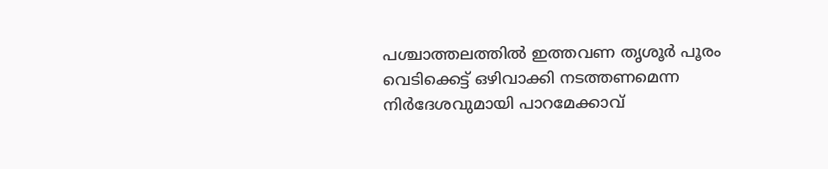പശ്ചാത്തലത്തിൽ ഇത്തവണ തൃശൂർ പൂരം വെടിക്കെട്ട് ഒഴിവാക്കി നടത്തണമെന്ന നിർദേശവുമായി പാറമേക്കാവ്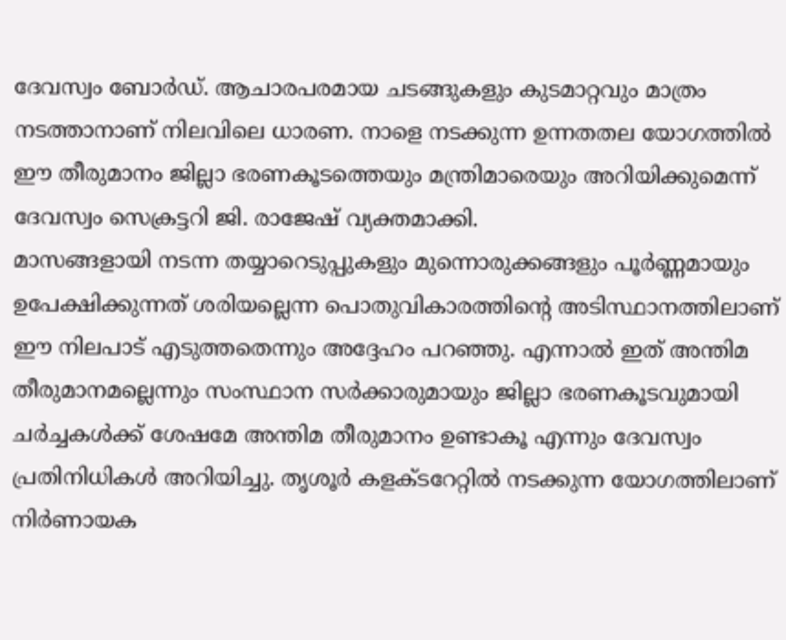ദേവസ്വം ബോർഡ്. ആചാരപരമായ ചടങ്ങുകളും കുടമാറ്റവും മാത്രം നടത്താനാണ് നിലവിലെ ധാരണ. നാളെ നടക്കുന്ന ഉന്നതതല യോഗത്തിൽ ഈ തീരുമാനം ജില്ലാ ഭരണകൂടത്തെയും മന്ത്രിമാരെയും അറിയിക്കുമെന്ന് ദേവസ്വം സെക്രട്ടറി ജി. രാജേഷ് വ്യക്തമാക്കി.
മാസങ്ങളായി നടന്ന തയ്യാറെടുപ്പുകളും മുന്നൊരുക്കങ്ങളും പൂർണ്ണമായും ഉപേക്ഷിക്കുന്നത് ശരിയല്ലെന്ന പൊതുവികാരത്തിന്റെ അടിസ്ഥാനത്തിലാണ് ഈ നിലപാട് എടുത്തതെന്നും അദ്ദേഹം പറഞ്ഞു. എന്നാൽ ഇത് അന്തിമ തീരുമാനമല്ലെന്നും സംസ്ഥാന സർക്കാരുമായും ജില്ലാ ഭരണകൂടവുമായി ചർച്ചകൾക്ക് ശേഷമേ അന്തിമ തീരുമാനം ഉണ്ടാകൂ എന്നും ദേവസ്വം പ്രതിനിധികൾ അറിയിച്ചു. തൃശൂർ കളക്ടറേറ്റിൽ നടക്കുന്ന യോഗത്തിലാണ് നിർണായക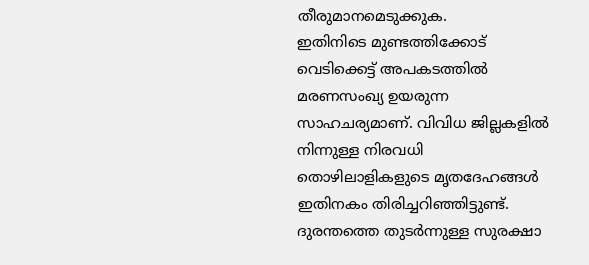തീരുമാനമെടുക്കുക.
ഇതിനിടെ മുണ്ടത്തിക്കോട് വെടിക്കെട്ട് അപകടത്തിൽ മരണസംഖ്യ ഉയരുന്ന സാഹചര്യമാണ്. വിവിധ ജില്ലകളിൽ നിന്നുള്ള നിരവധി തൊഴിലാളികളുടെ മൃതദേഹങ്ങൾ ഇതിനകം തിരിച്ചറിഞ്ഞിട്ടുണ്ട്. ദുരന്തത്തെ തുടർന്നുള്ള സുരക്ഷാ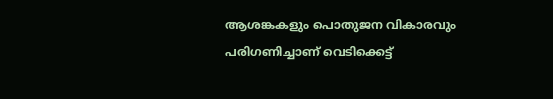ആശങ്കകളും പൊതുജന വികാരവും പരിഗണിച്ചാണ് വെടിക്കെട്ട്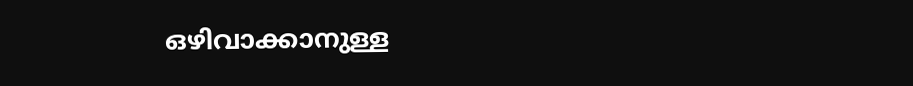ഒഴിവാക്കാനുള്ള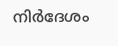നിർദേശം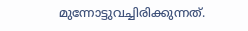മുന്നോട്ടുവച്ചിരിക്കുന്നത്.